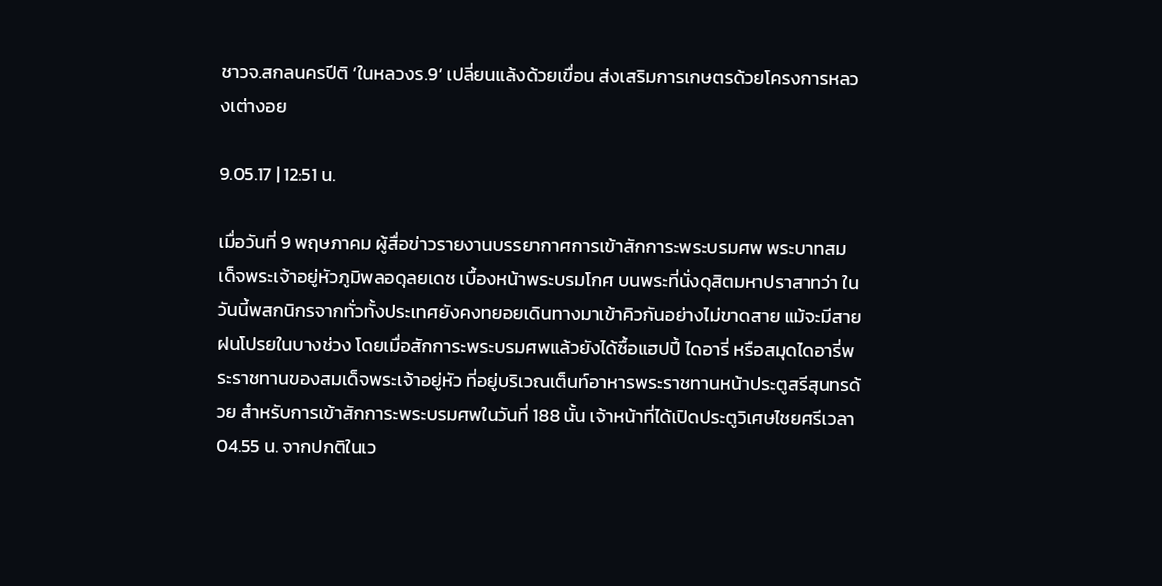ชาวจ.สกลนครปีติ ‘ในหลวงร.9’ เปลี่ยนแล้งด้วยเขื่อน ส่งเสริมการเกษตรด้วยโครงการหลวงเต่างอย

9.05.17 | 12:51 น.

เมื่อวันที่ 9 พฤษภาคม ผู้สื่อข่าวรายงานบรรยากาศการเข้าสักการะพระบรมศพ พระบาทสมเด็จพระเจ้าอยู่หัวภูมิพลอดุลยเดช เบื้องหน้าพระบรมโกศ บนพระที่นั่งดุสิตมหาปราสาทว่า ในวันนี้พสกนิกรจากทั่วทั้งประเทศยังคงทยอยเดินทางมาเข้าคิวกันอย่างไม่ขาดสาย แม้จะมีสายฝนโปรยในบางช่วง โดยเมื่อสักการะพระบรมศพแล้วยังได้ซื้อแฮปปี้ ไดอารี่ หรือสมุดไดอารี่พระราชทานของสมเด็จพระเจ้าอยู่หัว ที่อยู่บริเวณเต็นท์อาหารพระราชทานหน้าประตูสรีสุนทรด้วย สำหรับการเข้าสักการะพระบรมศพในวันที่ 188 นั้น เจ้าหน้าที่ได้เปิดประตูวิเศษไชยศรีเวลา 04.55 น. จากปกติในเว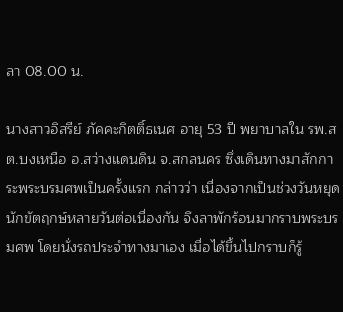ลา 08.00 น.

นางสาวอิสรีย์ ภัคคะกิตติ์ธเนศ อายุ 53 ปี พยาบาลใน รพ.สต.บงเหนือ อ.สว่างแดนดิน จ.สกลนคร ซึ่งเดินทางมาสักการะพระบรมศพเป็นครั้งแรก กล่าวว่า เนื่องจากเป็นช่วงวันหยุดนักขัตฤกษ์หลายวันต่อเนื่องกัน จึงลาพักร้อนมากราบพระบรมศพ โดยนั่งรถประจำทางมาเอง เมื่อได้ขึ้นไปกราบก็รู้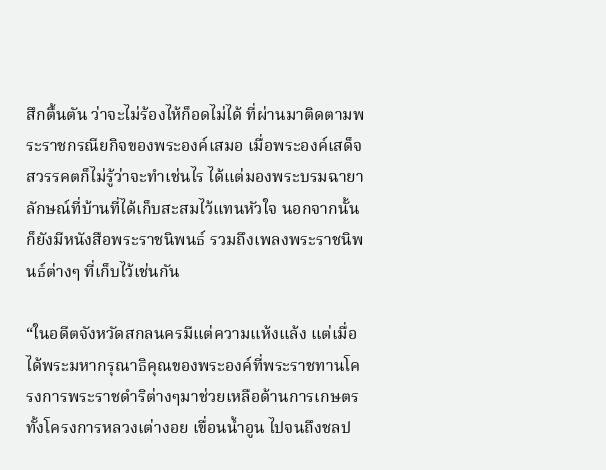สึกตื้นตัน ว่าจะไม่ร้องไห้ก็อดไม่ได้ ที่ผ่านมาติดตามพระราชกรณียกิจของพระองค์เสมอ เมื่อพระองค์เสด็จสวรรคตก็ไม่รู้ว่าจะทำเช่นไร ได้แต่มองพระบรมฉายาลักษณ์ที่บ้านที่ได้เก็บสะสมไว้แทนหัวใจ นอกจากนั้นก็ยังมีหนังสือพระราชนิพนธ์ รวมถึงเพลงพระราชนิพนธ์ต่างๆ ที่เก็บไว้เช่นกัน

“ในอดีตจังหวัดสกลนครมีแต่ความแห้งแล้ง แต่เมื่อได้พระมหากรุณาธิคุณของพระองค์ที่พระราชทานโครงการพระราชดำริต่างๆมาช่วยเหลือด้านการเกษตร ทั้งโครงการหลวงเต่างอย เขื่อนน้ำอูน ไปจนถึงชลป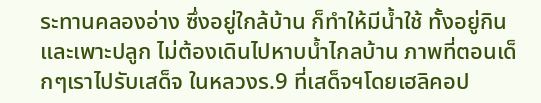ระทานคลองอ่าง ซึ่งอยู่ใกล้บ้าน ก็ทำให้มีน้ำใช้ ทั้งอยู่กินและเพาะปลูก ไม่ต้องเดินไปหาบน้ำไกลบ้าน ภาพที่ตอนเด็กๆเราไปรับเสด็จ ในหลวงร.9 ที่เสด็จฯโดยเฮลิคอป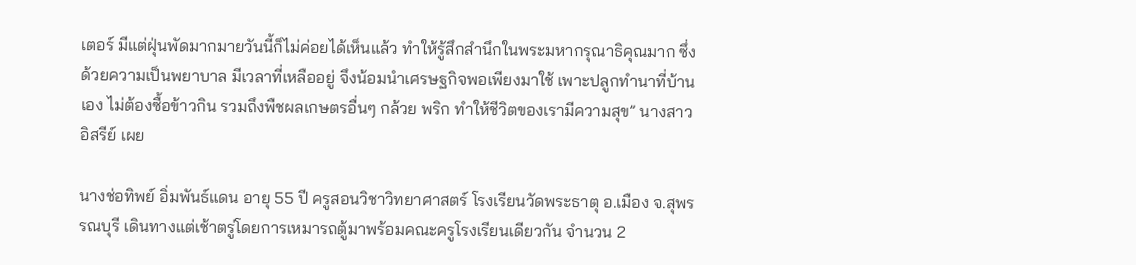เตอร์ มีแต่ฝุ่นพัดมากมายวันนี้ก็ไม่ค่อยได้เห็นแล้ว ทำให้รู้สึกสำนึกในพระมหากรุณาธิคุณมาก ซึ่งด้วยความเป็นพยาบาล มีเวลาที่เหลืออยู่ จึงน้อมนำเศรษฐกิจพอเพียงมาใช้ เพาะปลูกทำนาที่บ้านเอง ไม่ต้องซื้อข้าวกิน รวมถึงพืชผลเกษตรอื่นๆ กล้วย พริก ทำให้ชีวิตของเรามีความสุข” นางสาวอิสรีย์ เผย

นางช่อทิพย์ อิ่มพันธ์แดน อายุ 55 ปี ครูสอนวิชาวิทยาศาสตร์ โรงเรียนวัดพระธาตุ อ.เมือง จ.สุพรรณบุรี เดินทางแต่เช้าตรู่โดยการเหมารถตู้มาพร้อมคณะครูโรงเรียนเดียวกัน จำนวน 2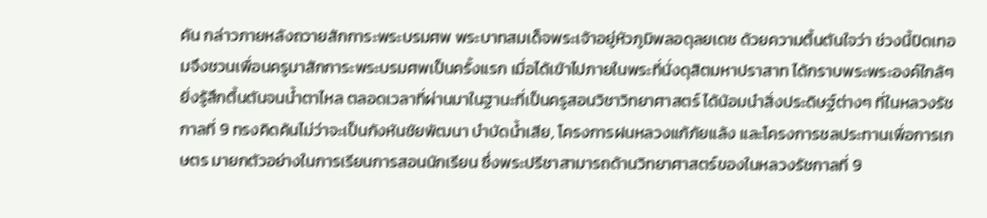คัน กล่าวภายหลังถวายสักการะพระบรมศพ พระบาทสมเด็จพระเจ้าอยู่หัวภูมิพลอดุลยเดช ด้วยความตื้นตันใจว่า ช่วงนี้ปิดเทอมจึงชวนเพื่อนครูมาสักการะพระบรมศพเป็นครั้งแรก เมื่อได้เข้าไปภายในพระที่นั่งดุสิตมหาปราสาท ได้กราบพระพระองค์ใกล้ๆ ยิ่งรู้สึกตื้นตันจนน้ำตาไหล ตลอดเวลาที่ผ่านมาในฐานะที่เป็นครูสอนวิชาวิทยาศาสตร์ ได้น้อมนำสิ่งประดิษฐ์ต่างๆ ที่ในหลวงรัชกาลที่ 9 ทรงคิดค้นไม่ว่าจะเป็นกังหันชัยพัฒนา บำบัดน้ำเสีย, โครงการฝนหลวงแก้ภัยแล้ง และโครงการชลประทานเพื่อการเกษตร มายกตัวอย่างในการเรียนการสอนนักเรียน ซึ่งพระปรีชาสามารถด้านวิทยาศาสตร์ของในหลวงรัชกาลที่ 9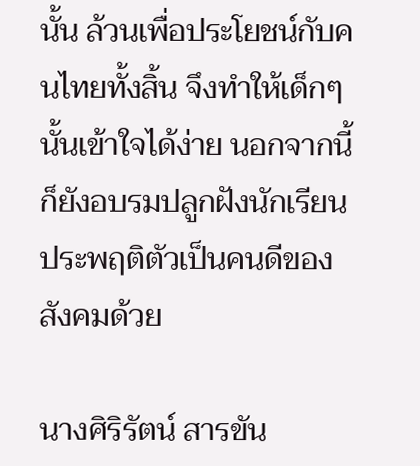นั้น ล้วนเพื่อประโยชน์กับคนไทยทั้งสิ้น จึงทำให้เด็กๆนั้นเข้าใจได้ง่าย นอกจากนี้ก็ยังอบรมปลูกฝังนักเรียนประพฤติตัวเป็นคนดีของสังคมด้วย

นางศิริรัตน์ สารขัน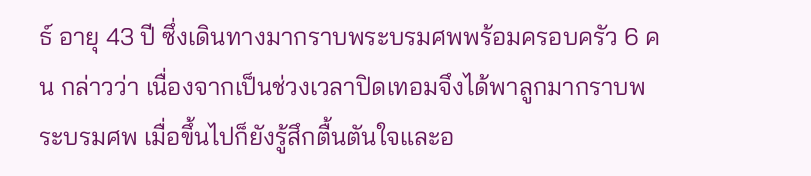ธ์ อายุ 43 ปี ซึ่งเดินทางมากราบพระบรมศพพร้อมครอบครัว 6 คน กล่าวว่า เนื่องจากเป็นช่วงเวลาปิดเทอมจึงได้พาลูกมากราบพระบรมศพ เมื่อขึ้นไปก็ยังรู้สึกตื้นตันใจและอ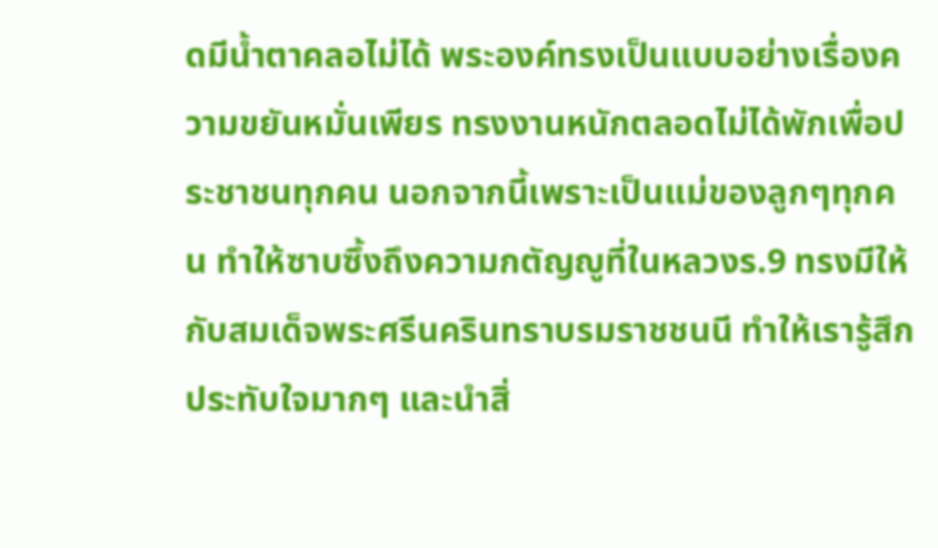ดมีน้ำตาคลอไม่ได้ พระองค์ทรงเป็นแบบอย่างเรื่องความขยันหมั่นเพียร ทรงงานหนักตลอดไม่ได้พักเพื่อประชาชนทุกคน นอกจากนี้เพราะเป็นแม่ของลูกๆทุกคน ทำให้ซาบซึ้งถึงความกตัญญูที่ในหลวงร.9 ทรงมีให้กับสมเด็จพระศรีนครินทราบรมราชชนนี ทำให้เรารู้สึกประทับใจมากๆ และนำสิ่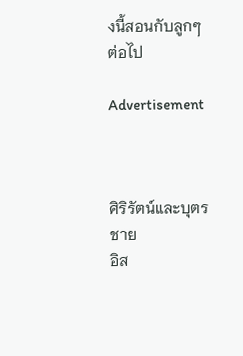งนี้สอนกับลูกๆต่อไป

Advertisement



ศิริรัตน์และบุตรชาย
อิส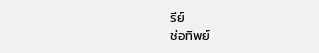รีย์
ช่อทิพย์